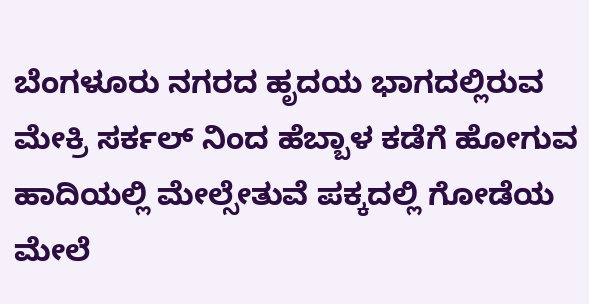ಬೆಂಗಳೂರು ನಗರದ ಹೃದಯ ಭಾಗದಲ್ಲಿರುವ ಮೇಕ್ರಿ ಸರ್ಕಲ್ ನಿಂದ ಹೆಬ್ಬಾಳ ಕಡೆಗೆ ಹೋಗುವ ಹಾದಿಯಲ್ಲಿ ಮೇಲ್ಸೇತುವೆ ಪಕ್ಕದಲ್ಲಿ ಗೋಡೆಯ ಮೇಲೆ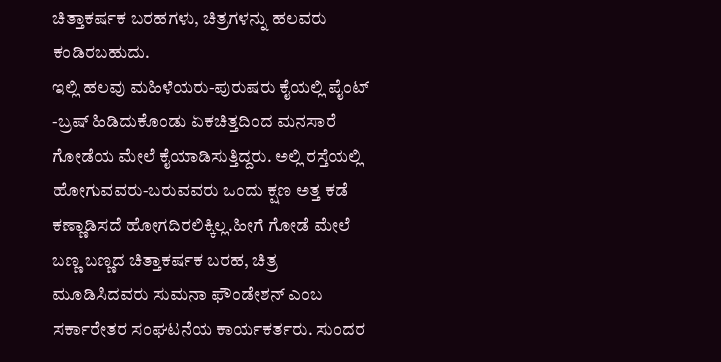ಚಿತ್ತಾಕರ್ಷಕ ಬರಹಗಳು, ಚಿತ್ರಗಳನ್ನು ಹಲವರು ಕಂಡಿರಬಹುದು.
ಇಲ್ಲಿ ಹಲವು ಮಹಿಳೆಯರು-ಪುರುಷರು ಕೈಯಲ್ಲಿ ಪೈಂಟ್ -ಬ್ರಷ್ ಹಿಡಿದುಕೊಂಡು ಏಕಚಿತ್ತದಿಂದ ಮನಸಾರೆ ಗೋಡೆಯ ಮೇಲೆ ಕೈಯಾಡಿಸುತ್ತಿದ್ದರು. ಅಲ್ಲಿ ರಸ್ತೆಯಲ್ಲಿ ಹೋಗುವವರು-ಬರುವವರು ಒಂದು ಕ್ಷಣ ಅತ್ತ ಕಡೆ ಕಣ್ಣಾಡಿಸದೆ ಹೋಗದಿರಲಿಕ್ಕಿಲ್ಲ.ಹೀಗೆ ಗೋಡೆ ಮೇಲೆ ಬಣ್ಣ ಬಣ್ಣದ ಚಿತ್ತಾಕರ್ಷಕ ಬರಹ, ಚಿತ್ರ ಮೂಡಿಸಿದವರು ಸುಮನಾ ಫೌಂಡೇಶನ್ ಎಂಬ ಸರ್ಕಾರೇತರ ಸಂಘಟನೆಯ ಕಾರ್ಯಕರ್ತರು. ಸುಂದರ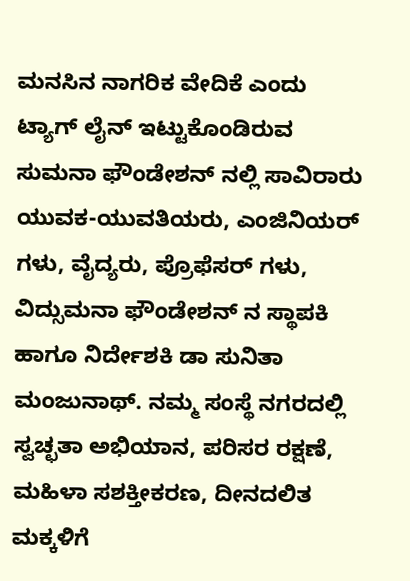ಮನಸಿನ ನಾಗರಿಕ ವೇದಿಕೆ ಎಂದು ಟ್ಯಾಗ್ ಲೈನ್ ಇಟ್ಟುಕೊಂಡಿರುವ ಸುಮನಾ ಫೌಂಡೇಶನ್ ನಲ್ಲಿ ಸಾವಿರಾರು ಯುವಕ-ಯುವತಿಯರು, ಎಂಜಿನಿಯರ್ ಗಳು, ವೈದ್ಯರು, ಪ್ರೊಫೆಸರ್ ಗಳು, ವಿದ್ಸುಮನಾ ಫೌಂಡೇಶನ್ ನ ಸ್ಥಾಪಕಿ ಹಾಗೂ ನಿರ್ದೇಶಕಿ ಡಾ ಸುನಿತಾ ಮಂಜುನಾಥ್. ನಮ್ಮ ಸಂಸ್ಥೆ ನಗರದಲ್ಲಿ ಸ್ವಚ್ಛತಾ ಅಭಿಯಾನ, ಪರಿಸರ ರಕ್ಷಣೆ, ಮಹಿಳಾ ಸಶಕ್ತೀಕರಣ, ದೀನದಲಿತ ಮಕ್ಕಳಿಗೆ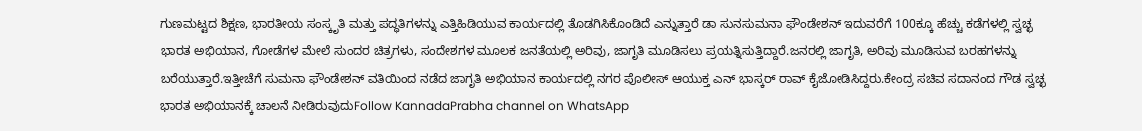ಗುಣಮಟ್ಟದ ಶಿಕ್ಷಣ, ಭಾರತೀಯ ಸಂಸ್ಕೃತಿ ಮತ್ತು ಪದ್ಧತಿಗಳನ್ನು ಎತ್ತಿಹಿಡಿಯುವ ಕಾರ್ಯದಲ್ಲಿ ತೊಡಗಿಸಿಕೊಂಡಿದೆ ಎನ್ನುತ್ತಾರೆ ಡಾ ಸುನಸುಮನಾ ಫೌಂಡೇಶನ್ ಇದುವರೆಗೆ 100ಕ್ಕೂ ಹೆಚ್ಚು ಕಡೆಗಳಲ್ಲಿ ಸ್ವಚ್ಛ ಭಾರತ ಅಭಿಯಾನ, ಗೋಡೆಗಳ ಮೇಲೆ ಸುಂದರ ಚಿತ್ರಗಳು, ಸಂದೇಶಗಳ ಮೂಲಕ ಜನತೆಯಲ್ಲಿ ಅರಿವು, ಜಾಗೃತಿ ಮೂಡಿಸಲು ಪ್ರಯತ್ನಿಸುತ್ತಿದ್ದಾರೆ.ಜನರಲ್ಲಿ ಜಾಗೃತಿ, ಅರಿವು ಮೂಡಿಸುವ ಬರಹಗಳನ್ನು ಬರೆಯುತ್ತಾರೆ.ಇತ್ತೀಚೆಗೆ ಸುಮನಾ ಫೌಂಡೇಶನ್ ವತಿಯಿಂದ ನಡೆದ ಜಾಗೃತಿ ಅಭಿಯಾನ ಕಾರ್ಯದಲ್ಲಿ ನಗರ ಪೊಲೀಸ್ ಆಯುಕ್ತ ಎನ್ ಭಾಸ್ಕರ್ ರಾವ್ ಕೈಜೋಡಿಸಿದ್ದರು.ಕೇಂದ್ರ ಸಚಿವ ಸದಾನಂದ ಗೌಡ ಸ್ವಚ್ಛ ಭಾರತ ಅಭಿಯಾನಕ್ಕೆ ಚಾಲನೆ ನೀಡಿರುವುದುFollow KannadaPrabha channel on WhatsApp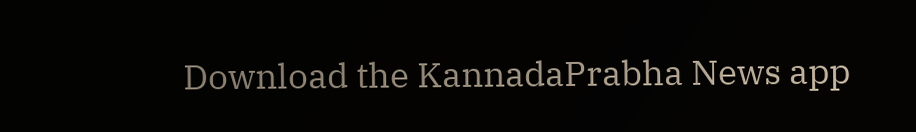Download the KannadaPrabha News app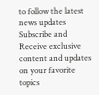to follow the latest news updates
Subscribe and Receive exclusive content and updates on your favorite topics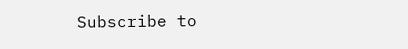Subscribe to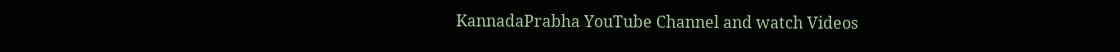KannadaPrabha YouTube Channel and watch Videos